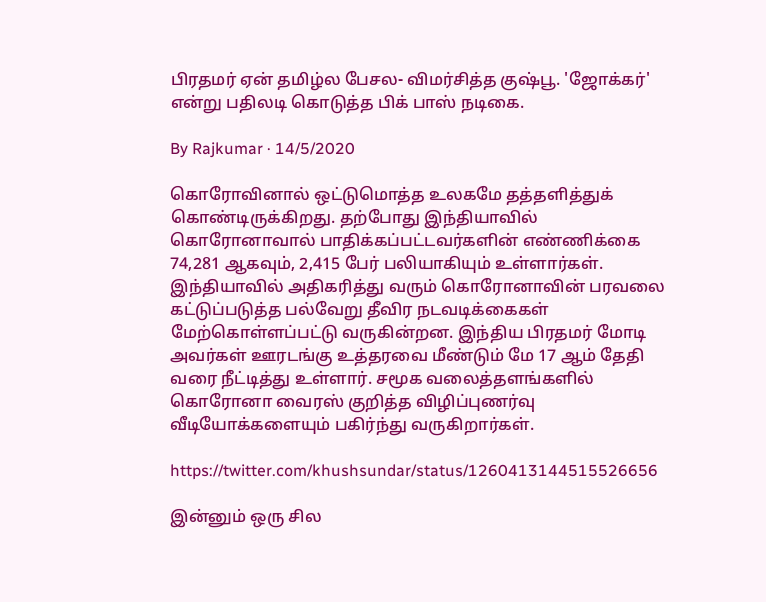பிரதமர் ஏன் தமிழ்ல பேசல- விமர்சித்த குஷ்பூ. 'ஜோக்கர்' என்று பதிலடி கொடுத்த பிக் பாஸ் நடிகை.

By Rajkumar · 14/5/2020

கொரோவினால் ஒட்டுமொத்த உலகமே தத்தளித்துக் கொண்டிருக்கிறது. தற்போது இந்தியாவில் கொரோனாவால் பாதிக்கப்பட்டவர்களின் எண்ணிக்கை 74,281 ஆகவும், 2,415 பேர் பலியாகியும் உள்ளார்கள். இந்தியாவில் அதிகரித்து வரும் கொரோனாவின் பரவலை கட்டுப்படுத்த பல்வேறு தீவிர நடவடிக்கைகள் மேற்கொள்ளப்பட்டு வருகின்றன. இந்திய பிரதமர் மோடி அவர்கள் ஊரடங்கு உத்தரவை மீண்டும் மே 17 ஆம் தேதி வரை நீட்டித்து உள்ளார். சமூக வலைத்தளங்களில் கொரோனா வைரஸ் குறித்த விழிப்புணர்வு வீடியோக்களையும் பகிர்ந்து வருகிறார்கள்.

https://twitter.com/khushsundar/status/1260413144515526656

இன்னும் ஒரு சில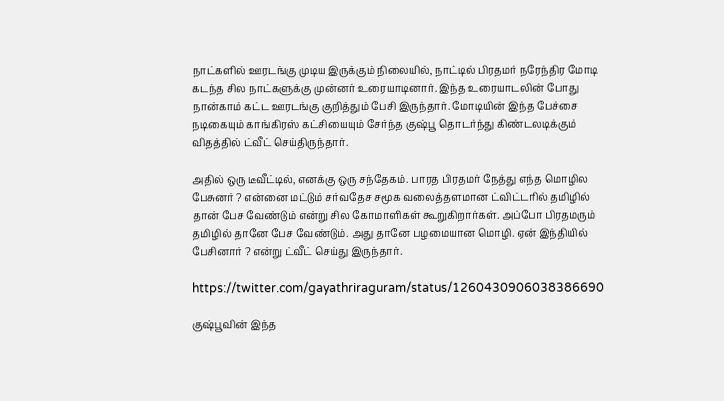நாட்களில் ஊரடங்கு முடிய இருக்கும் நிலையில், நாட்டில் பிரதமர் நரேந்திர மோடி கடந்த சில நாட்களுக்கு முன்னர் உரையாடினார். இந்த உரையாடலின் போது நான்காம் கட்ட ஊரடங்கு குறித்தும் பேசி இருந்தார். மோடியின் இந்த பேச்சை நடிகையும் காங்கிரஸ் கட்சியையும் சேர்ந்த குஷ்பூ தொடர்ந்து கிண்டலடிக்கும் விதத்தில் ட்வீட் செய்திருந்தார்.

அதில் ஒரு டீவீட்டில், எனக்கு ஒரு சந்தேகம். பாரத பிரதமர் நேத்து எந்த மொழில பேசுனர் ? என்னை மட்டும் சர்வதேச சமூக வலைத்தளமான ட்விட்டரில் தமிழில் தான் பேச வேண்டும் என்று சில கோமாளிகள் கூறுகிறார்கள். அப்போ பிரதமரும் தமிழில் தானே பேச வேண்டும். அது தானே பழமையான மொழி. ஏன் இந்தியில் பேசினார் ? என்று ட்வீட் செய்து இருந்தார்.

https://twitter.com/gayathriraguram/status/1260430906038386690

குஷ்பூவின் இந்த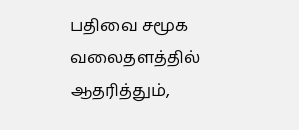பதிவை சமூக வலைதளத்தில் ஆதரித்தும்,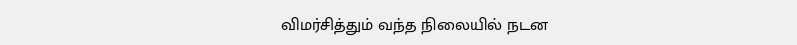விமர்சித்தும் வந்த நிலையில் நடன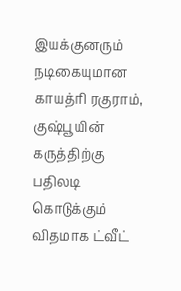இயக்குனரும் நடிகையுமான காயத்ரி ரகுராம், குஷ்பூயின் கருத்திற்கு பதிலடி கொடுக்கும் விதமாக ட்வீட்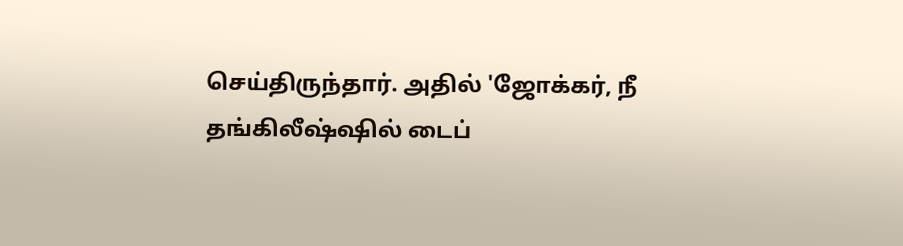செய்திருந்தார். அதில் 'ஜோக்கர், நீ தங்கிலீஷ்ஷில் டைப்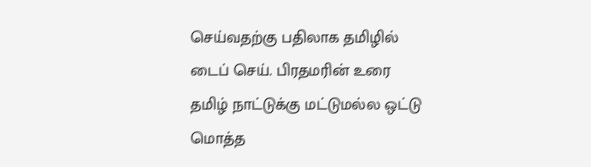செய்வதற்கு பதிலாக தமிழில் டைப் செய். பிரதமரின் உரை தமிழ் நாட்டுக்கு மட்டுமல்ல ஒட்டு மொத்த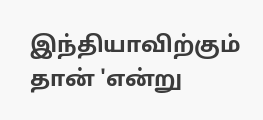இந்தியாவிற்கும் தான் 'என்று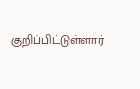குறிப்பிட்டுள்ளார்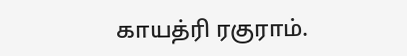காயத்ரி ரகுராம்.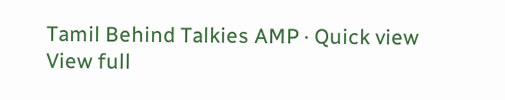Tamil Behind Talkies AMP · Quick view
View full